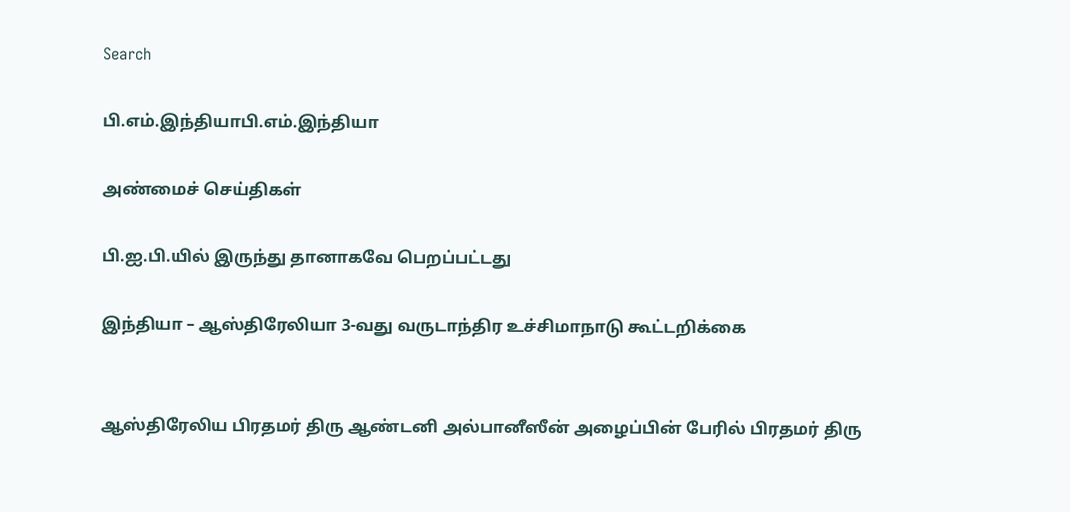Search

பி.எம்.இந்தியாபி.எம்.இந்தியா

அண்மைச் செய்திகள்

பி.ஐ.பி.யில் இருந்து தானாகவே பெறப்பட்டது

இந்தியா – ஆஸ்திரேலியா 3-வது வருடாந்திர உச்சிமாநாடு கூட்டறிக்கை


ஆஸ்திரேலிய பிரதமர் திரு ஆண்டனி அல்பானீஸீன் அழைப்பின் பேரில் பிரதமர் திரு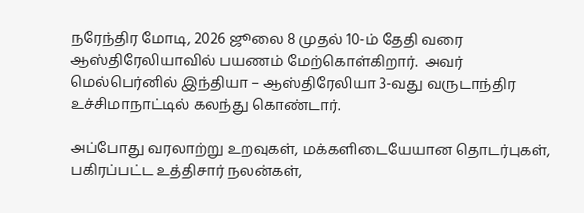நரேந்திர மோடி, 2026 ஜூலை 8 முதல் 10-ம் தேதி வரை ஆஸ்திரேலியாவில் பயணம் மேற்கொள்கிறார்.  அவர் மெல்பெர்னில் இந்தியா – ஆஸ்திரேலியா 3-வது வருடாந்திர உச்சிமாநாட்டில் கலந்து கொண்டார்.

அப்போது வரலாற்று உறவுகள், மக்களிடையேயான தொடர்புகள், பகிரப்பட்ட உத்திசார் நலன்கள்,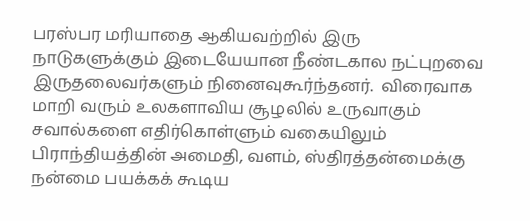பரஸ்பர மரியாதை ஆகியவற்றில் இரு நாடுகளுக்கும் இடையேயான நீண்டகால நட்புறவை இருதலைவர்களும் நினைவுகூர்ந்தனர்.  விரைவாக மாறி வரும் உலகளாவிய சூழலில் உருவாகும் சவால்களை எதிர்கொள்ளும் வகையிலும்  பிராந்தியத்தின் அமைதி, வளம், ஸ்திரத்தன்மைக்கு  நன்மை பயக்கக் கூடிய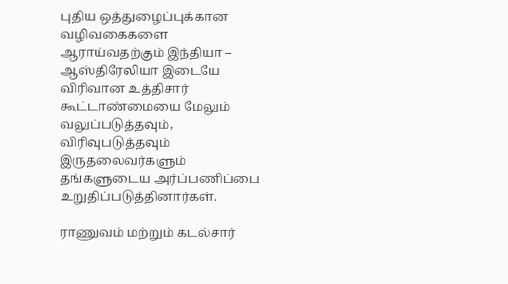புதிய ஒத்துழைப்புக்கான வழிவகைகளை ஆராய்வதற்கும் இந்தியா – ஆஸ்திரேலியா இடையே விரிவான உத்திசார் கூட்டாண்மையை மேலும் வலுப்படுத்தவும், விரிவுபடுத்தவும் இருதலைவர்களும்  தங்களுடைய அர்ப்பணிப்பை உறுதிப்படுத்தினார்கள்.

ராணுவம் மற்றும் கடல்சார்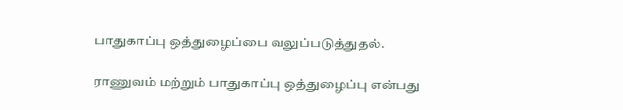பாதுகாப்பு ஒத்துழைப்பை வலுப்படுத்துதல்.

ராணுவம் மற்றும் பாதுகாப்பு ஒத்துழைப்பு என்பது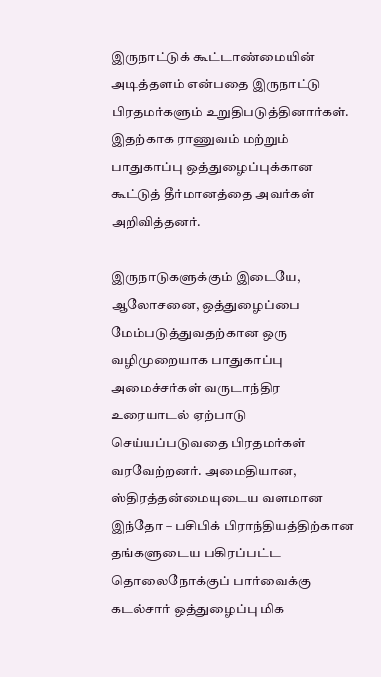இருநாட்டுக் கூட்டாண்மையின் அடித்தளம் என்பதை இருநாட்டு பிரதமர்களும் உறுதிபடுத்தினார்கள். இதற்காக ராணுவம் மற்றும் பாதுகாப்பு ஒத்துழைப்புக்கான கூட்டுத் தீர்மானத்தை அவர்கள் அறிவித்தனர்.

இருநாடுகளுக்கும் இடையே, ஆலோசனை, ஒத்துழைப்பை மேம்படுத்துவதற்கான ஒரு வழிமுறையாக பாதுகாப்பு அமைச்சர்கள் வருடாந்திர உரையாடல் ஏற்பாடு செய்யப்படுவதை பிரதமர்கள் வரவேற்றனர். அமைதியான, ஸ்திரத்தன்மையுடைய வளமான இந்தோ – பசிபிக் பிராந்தியத்திற்கான தங்களுடைய பகிரப்பட்ட தொலைநோக்குப் பார்வைக்கு கடல்சார் ஒத்துழைப்பு மிக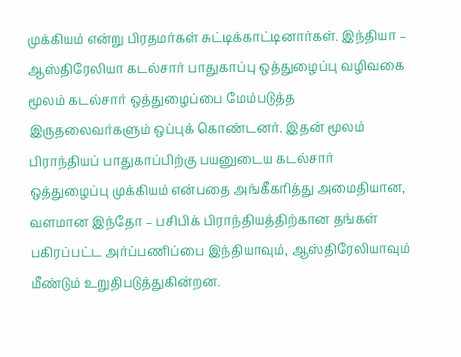முக்கியம் என்று பிரதமர்கள் சுட்டிக்காட்டினார்கள். இந்தியா – ஆஸ்திரேலியா கடல்சார் பாதுகாப்பு ஒத்துழைப்பு வழிவகை மூலம் கடல்சார் ஒத்துழைப்பை மேம்படுத்த இருதலைவர்களும் ஒப்புக் கொண்டனர். இதன் மூலம் பிராந்தியப் பாதுகாப்பிற்கு பயனுடைய கடல்சார் ஒத்துழைப்பு முக்கியம் என்பதை அங்கீகரித்து அமைதியான, வளமான இந்தோ – பசிபிக் பிராந்தியத்திற்கான தங்கள் பகிரப்பட்ட அர்ப்பணிப்பை இந்தியாவும், ஆஸ்திரேலியாவும் மீண்டும் உறுதிபடுத்துகின்றன.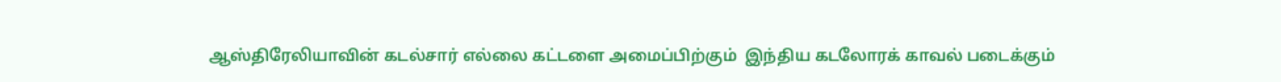ஆஸ்திரேலியாவின் கடல்சார் எல்லை கட்டளை அமைப்பிற்கும்  இந்திய கடலோரக் காவல் படைக்கும்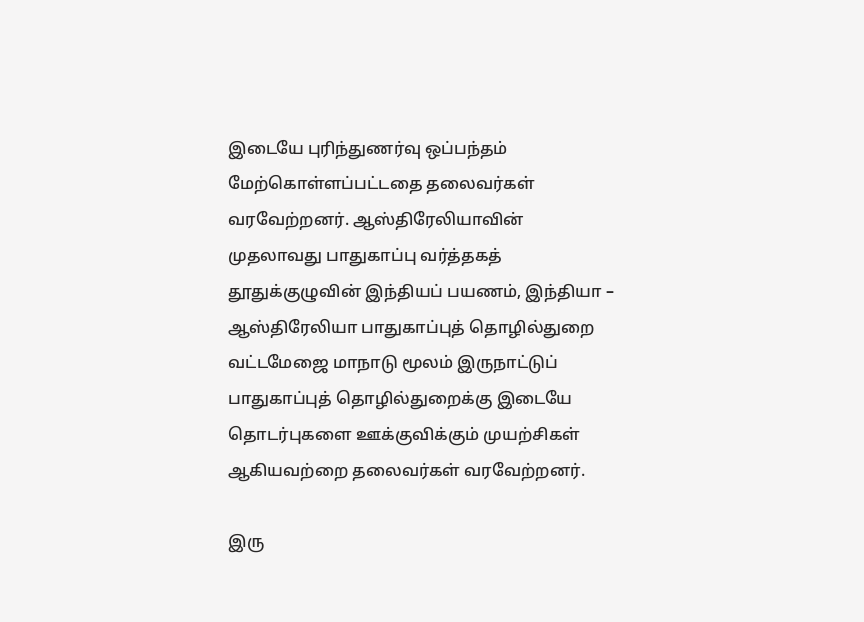இடையே புரிந்துணர்வு ஒப்பந்தம் மேற்கொள்ளப்பட்டதை தலைவர்கள் வரவேற்றனர். ஆஸ்திரேலியாவின் முதலாவது பாதுகாப்பு வர்த்தகத் தூதுக்குழுவின் இந்தியப் பயணம், இந்தியா – ஆஸ்திரேலியா பாதுகாப்புத் தொழில்துறை  வட்டமேஜை மாநாடு மூலம் இருநாட்டுப் பாதுகாப்புத் தொழில்துறைக்கு இடையே தொடர்புகளை ஊக்குவிக்கும் முயற்சிகள் ஆகியவற்றை தலைவர்கள் வரவேற்றனர்.

இரு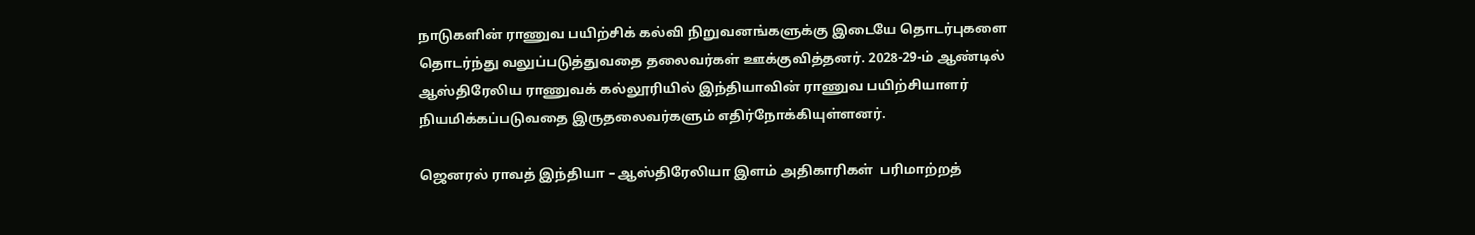நாடுகளின் ராணுவ பயிற்சிக் கல்வி நிறுவனங்களுக்கு இடையே தொடர்புகளை தொடர்ந்து வலுப்படுத்துவதை தலைவர்கள் ஊக்குவித்தனர். 2028-29-ம் ஆண்டில் ஆஸ்திரேலிய ராணுவக் கல்லூரியில் இந்தியாவின் ராணுவ பயிற்சியாளர் நியமிக்கப்படுவதை இருதலைவர்களும் எதிர்நோக்கியுள்ளனர்.

ஜெனரல் ராவத் இந்தியா – ஆஸ்திரேலியா இளம் அதிகாரிகள்  பரிமாற்றத்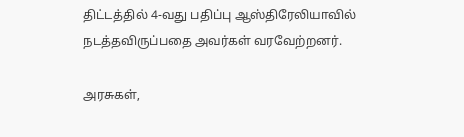திட்டத்தில் 4-வது பதிப்பு ஆஸ்திரேலியாவில் நடத்தவிருப்பதை அவர்கள் வரவேற்றனர்.

அரசுகள்,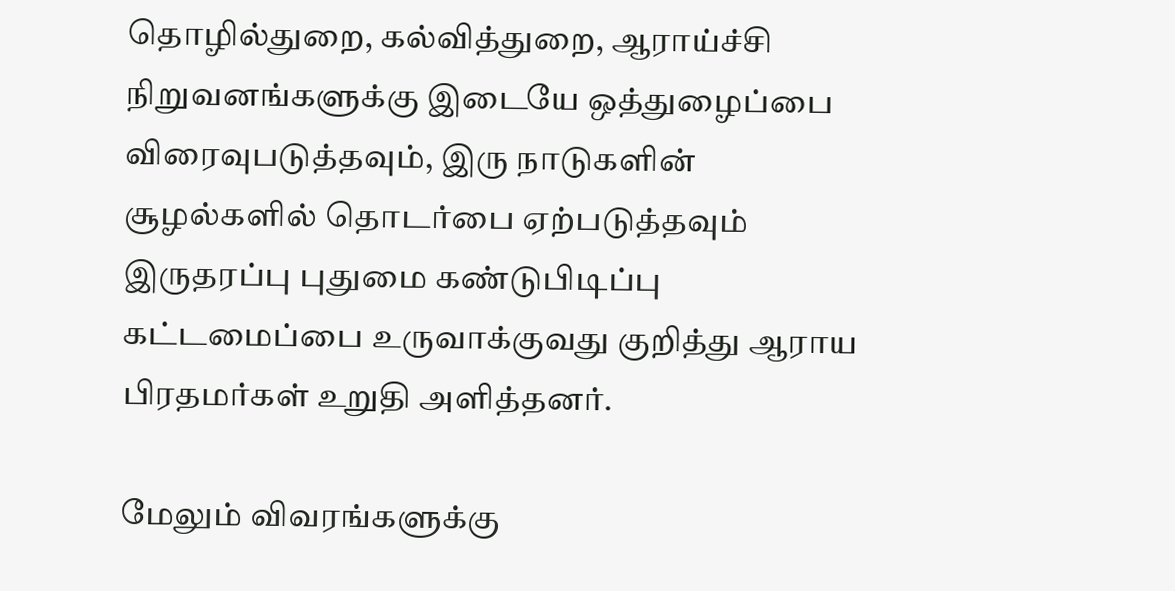தொழில்துறை, கல்வித்துறை, ஆராய்ச்சி நிறுவனங்களுக்கு இடையே ஒத்துழைப்பை விரைவுபடுத்தவும், இரு நாடுகளின் சூழல்களில் தொடர்பை ஏற்படுத்தவும் இருதரப்பு புதுமை கண்டுபிடிப்பு கட்டமைப்பை உருவாக்குவது குறித்து ஆராய பிரதமர்கள் உறுதி அளித்தனர்.

மேலும் விவரங்களுக்கு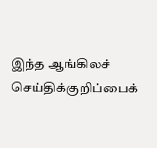இந்த ஆங்கிலச் செய்திக்குறிப்பைக்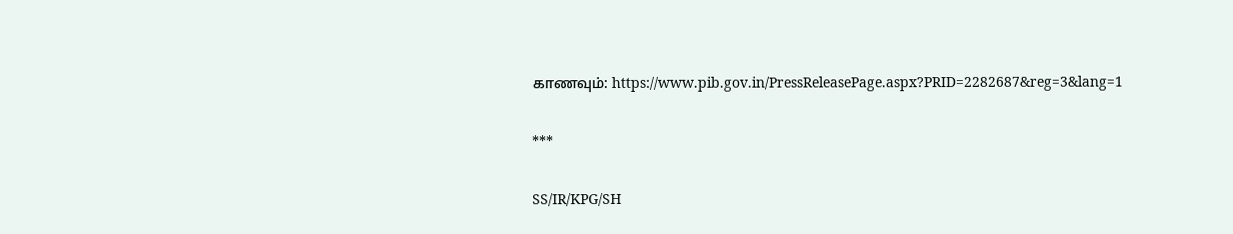காணவும்: https://www.pib.gov.in/PressReleasePage.aspx?PRID=2282687&reg=3&lang=1

***

SS/IR/KPG/SH